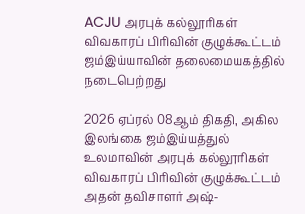ACJU அரபுக் கல்லூரிகள் விவகாரப் பிரிவின் குழுக்கூட்டம் ஜம்இய்யாவின் தலைமையகத்தில் நடைபெற்றது

2026 ஏப்ரல் 08ஆம் திகதி, அகில இலங்கை ஜம்இய்யத்துல் உலமாவின் அரபுக் கல்லூரிகள் விவகாரப் பிரிவின் குழுக்கூட்டம் அதன் தவிசாளர் அஷ்-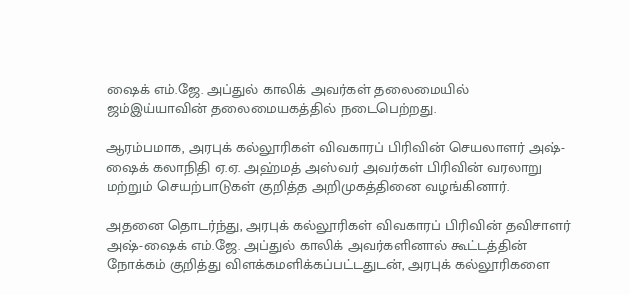ஷைக் எம்.ஜே. அப்துல் காலிக் அவர்கள் தலைமையில் ஜம்இய்யாவின் தலைமையகத்தில் நடைபெற்றது.

ஆரம்பமாக, அரபுக் கல்லூரிகள் விவகாரப் பிரிவின் செயலாளர் அஷ்-ஷைக் கலாநிதி ஏ.ஏ. அஹ்மத் அஸ்வர் அவர்கள் பிரிவின் வரலாறு மற்றும் செயற்பாடுகள் குறித்த அறிமுகத்தினை வழங்கினார்.

அதனை தொடர்ந்து, அரபுக் கல்லூரிகள் விவகாரப் பிரிவின் தவிசாளர் அஷ்-ஷைக் எம்.ஜே. அப்துல் காலிக் அவர்களினால் கூட்டத்தின் நோக்கம் குறித்து விளக்கமளிக்கப்பட்டதுடன், அரபுக் கல்லூரிகளை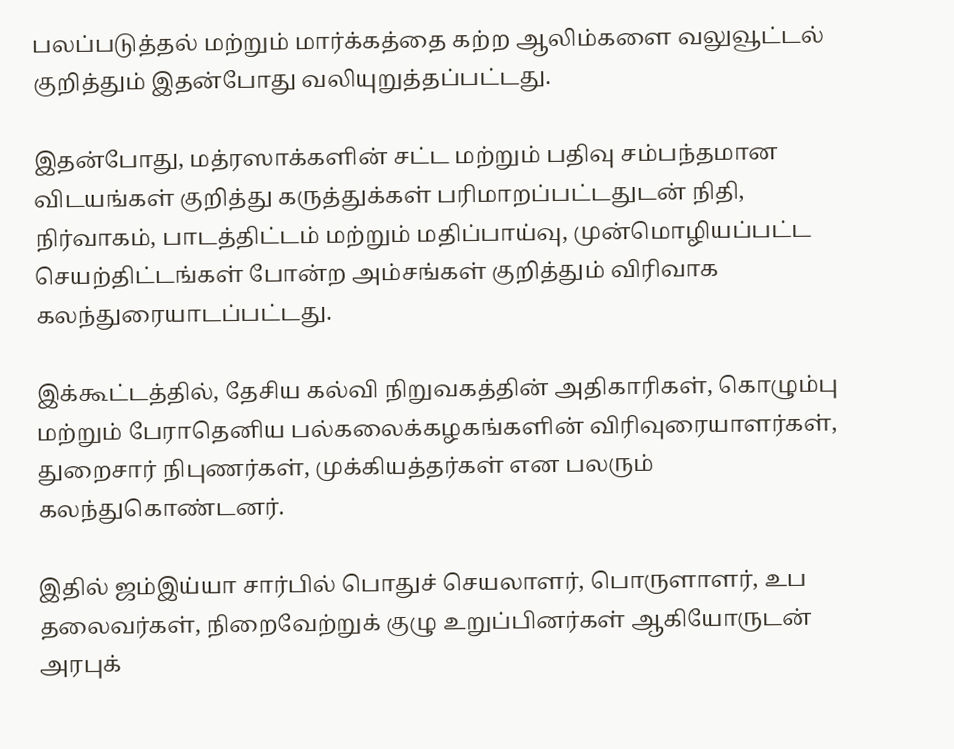பலப்படுத்தல் மற்றும் மார்க்கத்தை கற்ற ஆலிம்களை வலுவூட்டல் குறித்தும் இதன்போது வலியுறுத்தப்பட்டது.

இதன்போது, மத்ரஸாக்களின் சட்ட மற்றும் பதிவு சம்பந்தமான விடயங்கள் குறித்து கருத்துக்கள் பரிமாறப்பட்டதுடன் நிதி, நிர்வாகம், பாடத்திட்டம் மற்றும் மதிப்பாய்வு, முன்மொழியப்பட்ட செயற்திட்டங்கள் போன்ற அம்சங்கள் குறித்தும் விரிவாக கலந்துரையாடப்பட்டது.

இக்கூட்டத்தில், தேசிய கல்வி நிறுவகத்தின் அதிகாரிகள், கொழும்பு மற்றும் பேராதெனிய பல்கலைக்கழகங்களின் விரிவுரையாளர்கள், துறைசார் நிபுணர்கள், முக்கியத்தர்கள் என பலரும் கலந்துகொண்டனர்.

இதில் ஜம்இய்யா சார்பில் பொதுச் செயலாளர், பொருளாளர், உப தலைவர்கள், நிறைவேற்றுக் குழு உறுப்பினர்கள் ஆகியோருடன் அரபுக்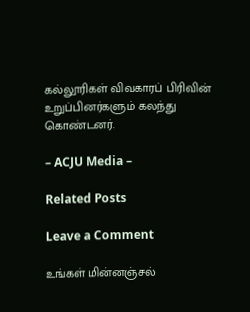கல்லூரிகள் விவகாரப் பிரிவின் உறுப்பினர்களும் கலந்து கொண்டனர்.

– ACJU Media –

Related Posts

Leave a Comment

உங்கள் மின்னஞ்சல்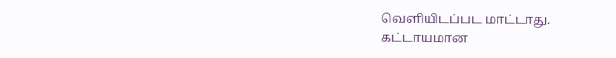வௌியிடப்பட மாட்டாது. கட்டாயமான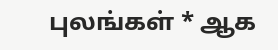புலங்கள் * ஆக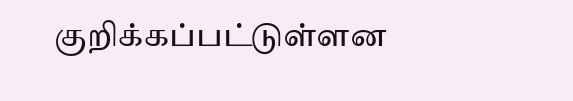குறிக்கப்பட்டுள்ளன